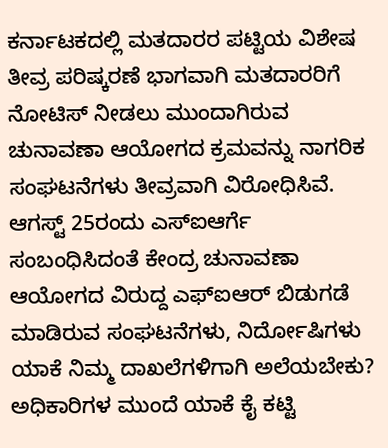ಕರ್ನಾಟಕದಲ್ಲಿ ಮತದಾರರ ಪಟ್ಟಿಯ ವಿಶೇಷ ತೀವ್ರ ಪರಿಷ್ಕರಣೆ ಭಾಗವಾಗಿ ಮತದಾರರಿಗೆ ನೋಟಿಸ್ ನೀಡಲು ಮುಂದಾಗಿರುವ ಚುನಾವಣಾ ಆಯೋಗದ ಕ್ರಮವನ್ನು ನಾಗರಿಕ ಸಂಘಟನೆಗಳು ತೀವ್ರವಾಗಿ ವಿರೋಧಿಸಿವೆ.
ಆಗಸ್ಟ್ 25ರಂದು ಎಸ್ಐಆರ್ಗೆ ಸಂಬಂಧಿಸಿದಂತೆ ಕೇಂದ್ರ ಚುನಾವಣಾ ಆಯೋಗದ ವಿರುದ್ದ ಎಫ್ಐಆರ್ ಬಿಡುಗಡೆ ಮಾಡಿರುವ ಸಂಘಟನೆಗಳು, ನಿರ್ದೋಷಿಗಳು ಯಾಕೆ ನಿಮ್ಮ ದಾಖಲೆಗಳಿಗಾಗಿ ಅಲೆಯಬೇಕು? ಅಧಿಕಾರಿಗಳ ಮುಂದೆ ಯಾಕೆ ಕೈ ಕಟ್ಟಿ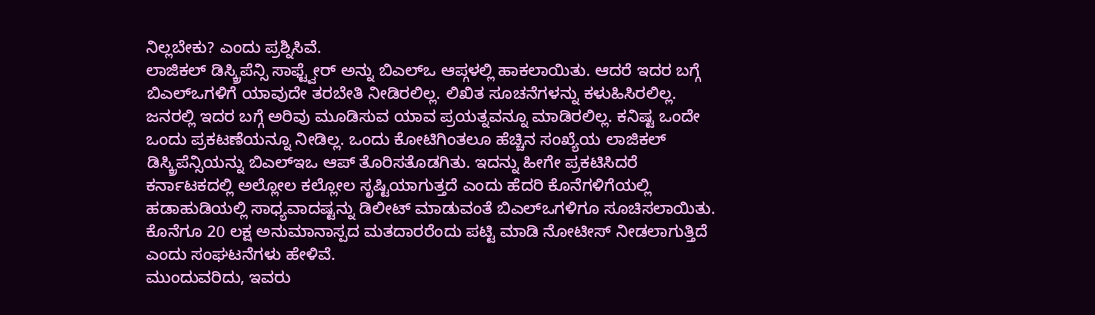ನಿಲ್ಲಬೇಕು? ಎಂದು ಪ್ರಶ್ನಿಸಿವೆ.
ಲಾಜಿಕಲ್ ಡಿಸ್ಕ್ರಿಪೆನ್ಸಿ ಸಾಫ್ಟ್ವೇರ್ ಅನ್ನು ಬಿಎಲ್ಒ ಆಪ್ಗಳಲ್ಲಿ ಹಾಕಲಾಯಿತು. ಆದರೆ ಇದರ ಬಗ್ಗೆ ಬಿಎಲ್ಒಗಳಿಗೆ ಯಾವುದೇ ತರಬೇತಿ ನೀಡಿರಲಿಲ್ಲ. ಲಿಖಿತ ಸೂಚನೆಗಳನ್ನು ಕಳುಹಿಸಿರಲಿಲ್ಲ. ಜನರಲ್ಲಿ ಇದರ ಬಗ್ಗೆ ಅರಿವು ಮೂಡಿಸುವ ಯಾವ ಪ್ರಯತ್ನವನ್ನೂ ಮಾಡಿರಲಿಲ್ಲ. ಕನಿಷ್ಟ ಒಂದೇ ಒಂದು ಪ್ರಕಟಣೆಯನ್ನೂ ನೀಡಿಲ್ಲ. ಒಂದು ಕೋಟಿಗಿಂತಲೂ ಹೆಚ್ಚಿನ ಸಂಖ್ಯೆಯ ಲಾಜಿಕಲ್ ಡಿಸ್ಕ್ರಿಪೆನ್ಸಿಯನ್ನು ಬಿಎಲ್ಇಒ ಆಪ್ ತೊರಿಸತೊಡಗಿತು. ಇದನ್ನು ಹೀಗೇ ಪ್ರಕಟಿಸಿದರೆ ಕರ್ನಾಟಕದಲ್ಲಿ ಅಲ್ಲೋಲ ಕಲ್ಲೋಲ ಸೃಷ್ಟಿಯಾಗುತ್ತದೆ ಎಂದು ಹೆದರಿ ಕೊನೆಗಳಿಗೆಯಲ್ಲಿ ಹಡಾಹುಡಿಯಲ್ಲಿ ಸಾಧ್ಯವಾದಷ್ಟನ್ನು ಡಿಲೀಟ್ ಮಾಡುವಂತೆ ಬಿಎಲ್ಒಗಳಿಗೂ ಸೂಚಿಸಲಾಯಿತು. ಕೊನೆಗೂ 20 ಲಕ್ಷ ಅನುಮಾನಾಸ್ಪದ ಮತದಾರರೆಂದು ಪಟ್ಟಿ ಮಾಡಿ ನೋಟೀಸ್ ನೀಡಲಾಗುತ್ತಿದೆ ಎಂದು ಸಂಘಟನೆಗಳು ಹೇಳಿವೆ.
ಮುಂದುವರಿದು, ಇವರು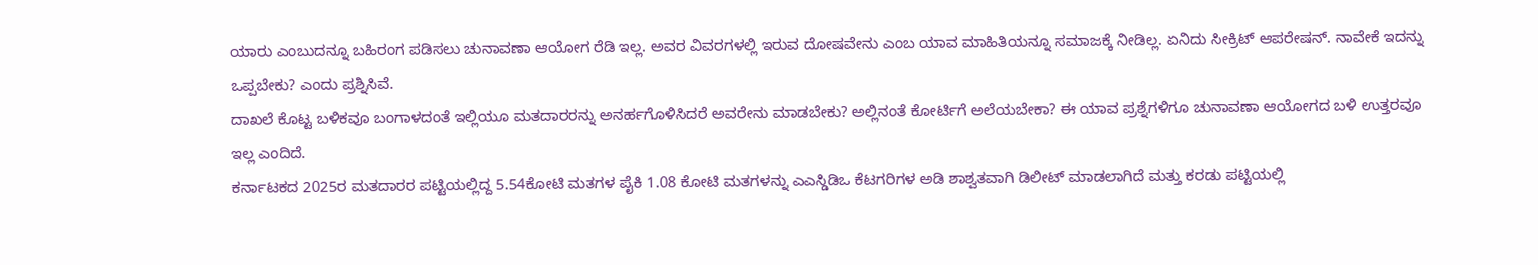ಯಾರು ಎಂಬುದನ್ನೂ ಬಹಿರಂಗ ಪಡಿಸಲು ಚುನಾವಣಾ ಆಯೋಗ ರೆಡಿ ಇಲ್ಲ. ಅವರ ವಿವರಗಳಲ್ಲಿ ಇರುವ ದೋಷವೇನು ಎಂಬ ಯಾವ ಮಾಹಿತಿಯನ್ನೂ ಸಮಾಜಕ್ಕೆ ನೀಡಿಲ್ಲ. ಏನಿದು ಸೀಕ್ರಿಟ್ ಆಪರೇಷನ್. ನಾವೇಕೆ ಇದನ್ನು ಒಪ್ಪಬೇಕು? ಎಂದು ಪ್ರಶ್ನಿಸಿವೆ.
ದಾಖಲೆ ಕೊಟ್ಟ ಬಳಿಕವೂ ಬಂಗಾಳದಂತೆ ಇಲ್ಲಿಯೂ ಮತದಾರರನ್ನು ಅನರ್ಹಗೊಳಿಸಿದರೆ ಅವರೇನು ಮಾಡಬೇಕು? ಅಲ್ಲಿನಂತೆ ಕೋರ್ಟಿಗೆ ಅಲೆಯಬೇಕಾ? ಈ ಯಾವ ಪ್ರಶ್ನೆಗಳಿಗೂ ಚುನಾವಣಾ ಆಯೋಗದ ಬಳಿ ಉತ್ತರವೂ ಇಲ್ಲ ಎಂದಿದೆ.
ಕರ್ನಾಟಕದ 2025ರ ಮತದಾರರ ಪಟ್ಟಿಯಲ್ಲಿದ್ದ 5.54ಕೋಟಿ ಮತಗಳ ಪೈಕಿ 1.08 ಕೋಟಿ ಮತಗಳನ್ನು ಎಎಸ್ಡಿಡಿಒ ಕೆಟಗರಿಗಳ ಅಡಿ ಶಾಶ್ವತವಾಗಿ ಡಿಲೀಟ್ ಮಾಡಲಾಗಿದೆ ಮತ್ತು ಕರಡು ಪಟ್ಟಿಯಲ್ಲಿ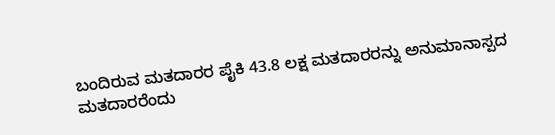ಬಂದಿರುವ ಮತದಾರರ ಪೈಕಿ 43.8 ಲಕ್ಷ ಮತದಾರರನ್ನು ಅನುಮಾನಾಸ್ಪದ ಮತದಾರರೆಂದು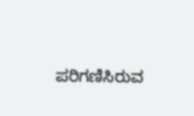ಪರಿಗಣಿಸಿರುವ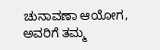ಚುನಾವಣಾ ಆಯೋಗ, ಅವರಿಗೆ ತಮ್ಮ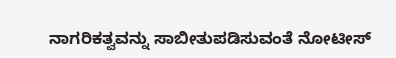ನಾಗರಿಕತ್ವವನ್ನು ಸಾಬೀತುಪಡಿಸುವಂತೆ ನೋಟೀಸ್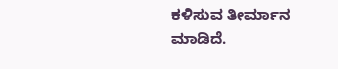ಕಳಿಸುವ ತೀರ್ಮಾನ ಮಾಡಿದೆ.